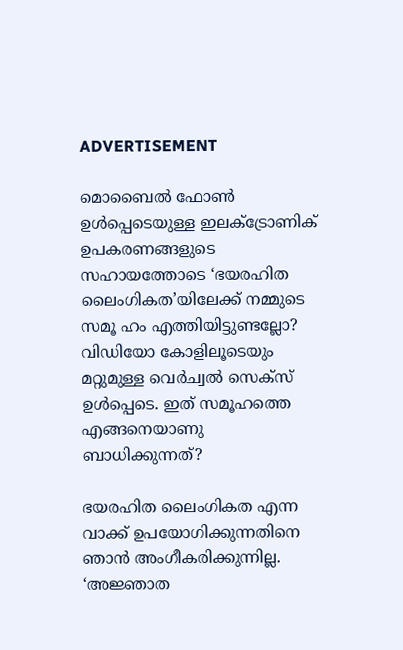ADVERTISEMENT

മൊബൈൽ ഫോൺ ഉൾപ്പെടെയുള്ള ഇലക്ട്രോണിക് ഉപകരണങ്ങളുടെ സഹായത്തോടെ ‘ഭയരഹിത ലൈംഗികത’യിലേക്ക് നമ്മുടെ സമൂ ഹം എത്തിയിട്ടുണ്ടല്ലോ? വിഡിയോ കോളിലൂടെയും മറ്റുമുള്ള വെർച്വൽ സെക്സ് ഉള്‍പ്പെടെ. ഇത് സമൂഹത്തെ എങ്ങനെയാണു ബാധിക്കുന്നത്?

ഭയരഹിത ലൈംഗികത എന്ന വാക്ക് ഉപയോഗിക്കുന്നതിനെ ഞാൻ അംഗീകരിക്കുന്നില്ല. ‘അജ്ഞാത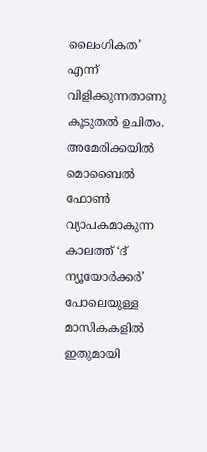ലൈംഗികത’ എന്ന് വിളിക്കുന്നതാണു കൂടുതൽ ഉചിതം. അമേരിക്കയിൽ മൊബൈൽ ഫോൺ വ്യാപകമാകുന്ന കാലത്ത് ‘ദ് ന്യൂയോർക്കർ’ പോലെയുള്ള മാസികകളിൽ ഇതുമായി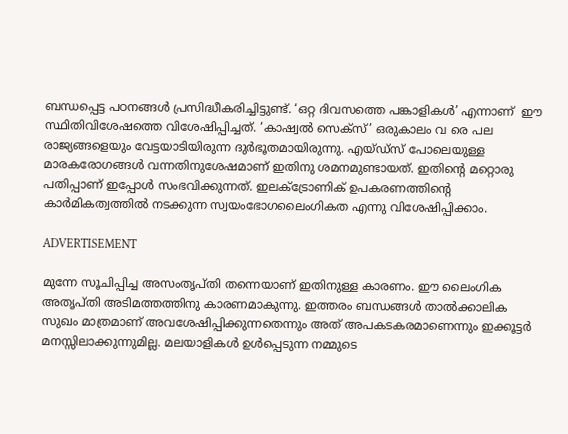ബന്ധപ്പെട്ട പഠനങ്ങൾ പ്രസിദ്ധീകരിച്ചിട്ടുണ്ട്. ‘ഒറ്റ ദിവസത്തെ പങ്കാളികൾ’ എന്നാണ്  ഈ സ്ഥിതിവിശേഷത്തെ വിശേഷിപ്പിച്ചത്. ‘കാഷ്വൽ സെക്സ്’ ഒരുകാലം വ രെ പല രാജ്യങ്ങളെയും വേട്ടയാടിയിരുന്ന ദുർഭൂതമായിരുന്നു. എയ്‍ഡ്സ് പോലെയുള്ള മാരകരോഗങ്ങൾ വന്നതിനുശേഷമാണ് ഇതിനു ശമനമുണ്ടായത്. ഇതിന്റെ മറ്റൊരു പതിപ്പാണ് ഇപ്പോൾ സംഭവിക്കുന്നത്. ഇലക്ട്രോണിക് ഉപകരണത്തിന്റെ കാർമികത്വത്തിൽ നടക്കുന്ന സ്വയംഭോഗലൈംഗികത എന്നു വിശേഷിപ്പിക്കാം.

ADVERTISEMENT

മുന്നേ സൂചിപ്പിച്ച അസംതൃപ്തി തന്നെയാണ് ഇതിനുള്ള കാരണം. ഈ ലൈംഗിക അതൃപ്തി അടിമത്തത്തിനു കാരണമാകുന്നു. ഇത്തരം ബന്ധങ്ങൾ താൽക്കാലിക സുഖം മാത്രമാണ് അവശേഷിപ്പിക്കുന്നതെന്നും അത് അപകടകരമാണെന്നും ഇക്കൂട്ടര്‍ മനസ്സിലാക്കുന്നുമില്ല. മലയാളികൾ ഉൾപ്പെടുന്ന നമ്മുടെ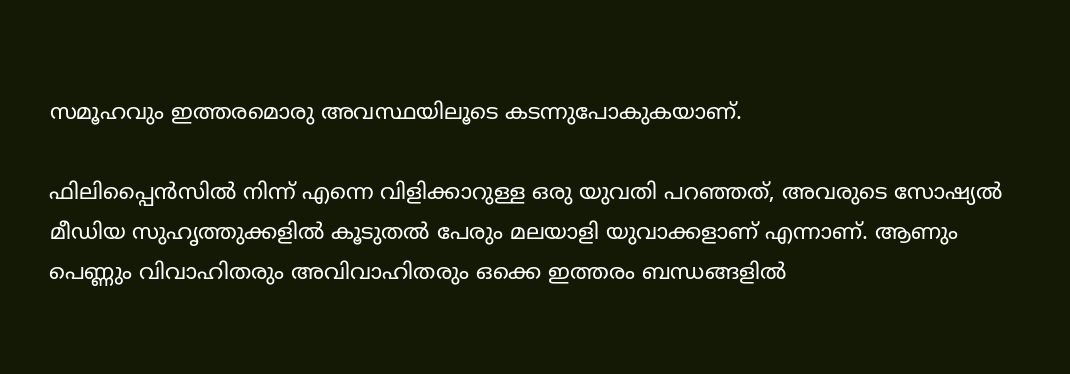സമൂഹവും ഇത്തരമൊരു അവസ്ഥയിലൂടെ കടന്നുപോകുകയാണ്.

ഫിലിപ്പൈൻസിൽ നിന്ന് എന്നെ വിളിക്കാറുള്ള ഒരു യുവതി പറഞ്ഞത്, അവരുടെ സോഷ്യൽ മീഡിയ സുഹൃത്തുക്കളിൽ കൂടുതൽ പേരും മലയാളി യുവാക്കളാണ് എന്നാണ്. ആണും പെണ്ണും വിവാഹിതരും അവിവാഹിതരും ഒക്കെ ഇത്തരം ബന്ധങ്ങളിൽ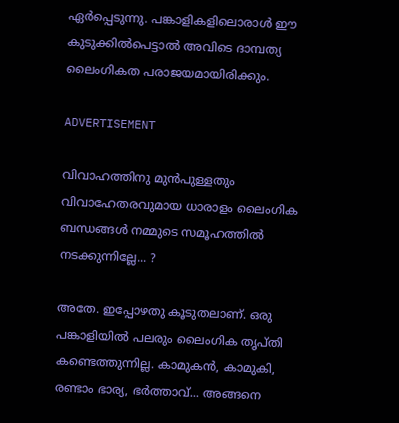ഏർപ്പെടുന്നു. പങ്കാളികളിലൊരാള്‍ ഈ കുടുക്കില്‍പെട്ടാല്‍ അവിടെ ദാമ്പത്യ ലൈംഗികത പരാജയമായിരിക്കും.

ADVERTISEMENT

വിവാഹത്തിനു മുൻപുള്ളതും വിവാഹേതരവുമായ ധാരാളം ലൈംഗിക ബന്ധങ്ങൾ നമ്മുടെ സമൂഹത്തിൽ നടക്കുന്നില്ലേ... ?

അതേ. ഇപ്പോഴതു കൂടുതലാണ്. ഒരു പങ്കാളിയിൽ പലരും ലൈംഗിക തൃപ്തി കണ്ടെത്തുന്നില്ല. കാമുകൻ, കാമുകി, രണ്ടാം ഭാര്യ, ഭർത്താവ്... അങ്ങനെ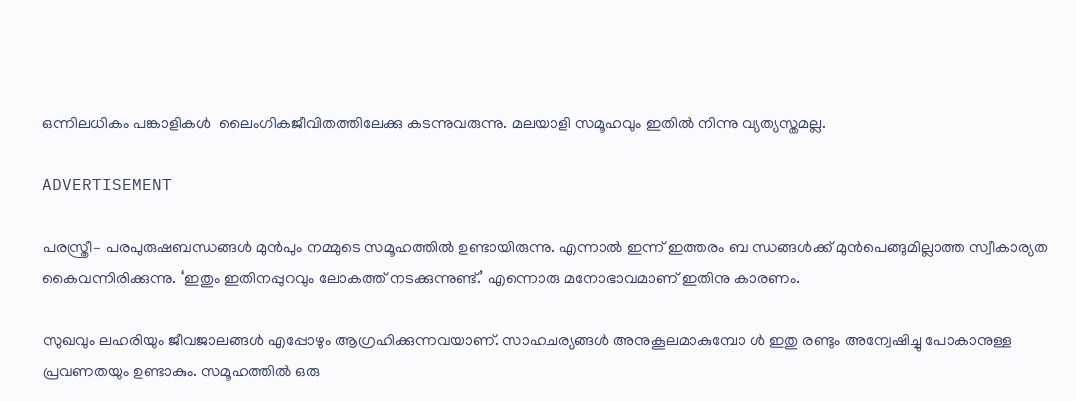ഒന്നിലധികം പങ്കാളികൾ  ലൈംഗികജീവിതത്തിലേക്കു കടന്നുവരുന്നു. മലയാളി സമൂഹവും ഇതിൽ നിന്നു വ്യത്യസ്തമല്ല.

ADVERTISEMENT

പരസ്ത്രീ– പരപുരുഷബന്ധങ്ങൾ മുൻപും നമ്മുടെ സമൂഹത്തിൽ ഉണ്ടായിരുന്നു. എന്നാൽ ഇന്ന് ഇത്തരം ബ ന്ധങ്ങൾക്ക് മുൻപെങ്ങുമില്ലാത്ത സ്വീകാര്യത കൈവന്നിരിക്കുന്നു. ‘ഇതും ഇതിനപ്പുറവും ലോകത്ത് നടക്കുന്നുണ്ട്.’ എന്നൊരു മനോഭാവമാണ് ഇതിനു കാരണം.

സുഖവും ലഹരിയും ജീവജാലങ്ങൾ എപ്പോഴും ആഗ്രഹിക്കുന്നവയാണ്. സാഹചര്യങ്ങൾ അനുകൂലമാകുമ്പോ ൾ ഇതു രണ്ടും അന്വേഷിച്ചു പോകാനുള്ള  പ്രവണതയും ഉണ്ടാകും. സമൂഹത്തിൽ ഒരു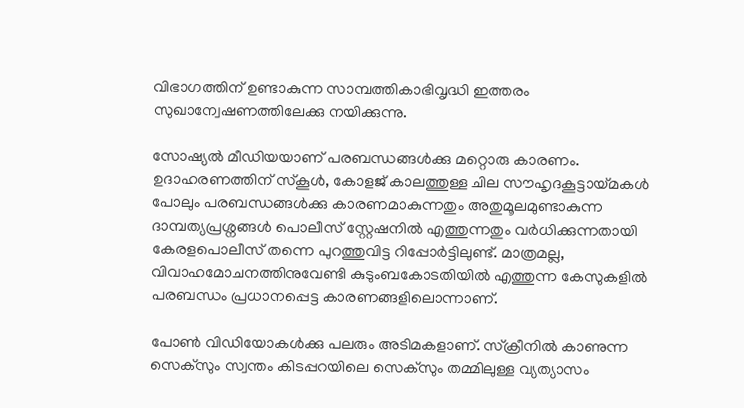വിഭാഗത്തിന് ഉണ്ടാകുന്ന സാമ്പത്തികാഭിവൃദ്ധി ഇത്തരം സുഖാന്വേഷണത്തിലേക്കു നയിക്കുന്നു.

സോഷ്യൽ മീഡിയയാണ് പരബന്ധങ്ങൾക്കു മറ്റൊരു കാരണം. ഉദാഹരണത്തിന് സ്കൂൾ, കോളജ് കാലത്തുള്ള ചില സൗഹൃദകൂട്ടായ്മകൾ പോലും പരബന്ധങ്ങൾക്കു കാരണമാകുന്നതും അതുമൂലമുണ്ടാകുന്ന ദാമ്പത്യപ്രശ്നങ്ങൾ പൊലീസ് സ്റ്റേഷനിൽ എത്തുന്നതും വർധിക്കുന്നതായി കേരളപൊലീസ് തന്നെ പുറത്തുവിട്ട റിപ്പോർട്ടിലുണ്ട്. മാത്രമല്ല, വിവാഹമോചനത്തിനുവേണ്ടി കുടുംബകോടതിയിൽ എത്തുന്ന കേസുകളിൽ പരബന്ധം പ്രധാനപ്പെട്ട കാരണങ്ങളിലൊന്നാണ്.

പോണ്‍ വിഡിയോകള്‍ക്കു പലരും അടിമകളാണ്. സ്ക്രീനിൽ കാണുന്ന സെക്സും സ്വന്തം കിടപ്പറയിലെ സെക്സും തമ്മിലുള്ള വ്യത്യാസം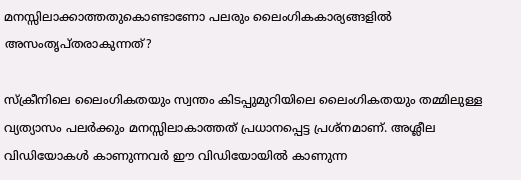മനസ്സിലാക്കാത്തതുകൊണ്ടാണോ പലരും ലൈംഗികകാര്യങ്ങളിൽ അസംതൃപ്തരാകുന്നത്?

സ്ക്രീനിലെ ലൈംഗികതയും സ്വന്തം കിടപ്പുമുറിയിലെ ലൈംഗികതയും തമ്മിലുള്ള വ്യത്യാസം പലർക്കും മനസ്സിലാകാത്തത് പ്രധാനപ്പെട്ട പ്രശ്നമാണ്. അശ്ലീല വിഡിയോകൾ കാണുന്നവര്‍ ഈ വിഡിയോയിൽ കാണുന്ന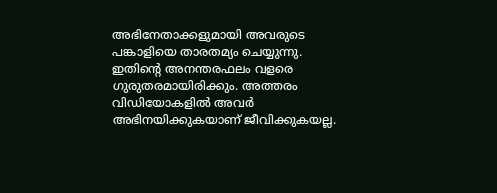അഭിനേതാക്കളുമായി അവരുടെ പങ്കാളിയെ താരതമ്യം ചെയ്യുന്നു. ഇതിന്റെ അനന്തരഫലം വളരെ ഗുരുതരമായിരിക്കും. അത്തരം വിഡിയോകളിൽ അവർ അഭിനയിക്കുകയാണ് ജീവിക്കുകയല്ല.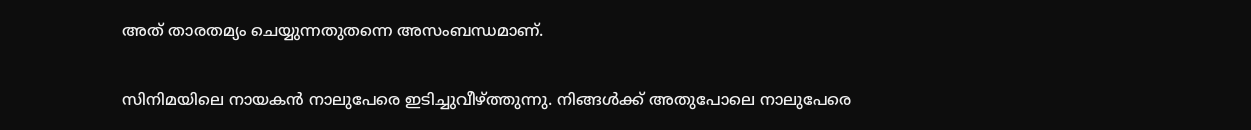അത് താരതമ്യം ചെയ്യുന്നതുതന്നെ അസംബന്ധമാണ്.

സിനിമയിലെ നായകൻ നാലുപേരെ ഇടിച്ചുവീഴ്ത്തുന്നു. നിങ്ങൾക്ക് അതുപോലെ നാലുപേരെ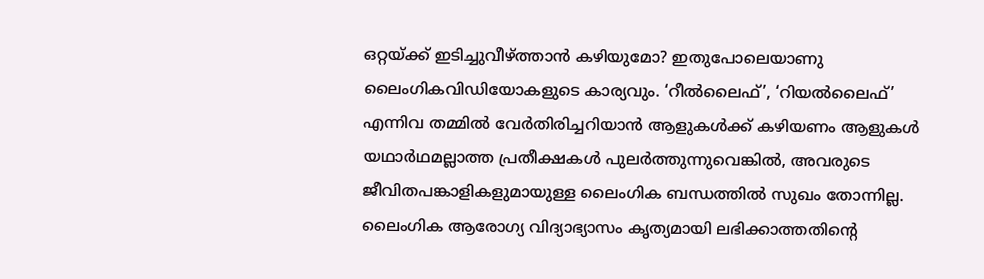ഒറ്റയ്ക്ക് ഇടിച്ചുവീഴ്ത്താൻ കഴിയുമോ? ഇതുപോലെയാണു ലൈംഗികവിഡിയോകളുടെ കാര്യവും. ‘റീൽലൈഫ്’, ‘റിയൽലൈഫ്’ എന്നിവ തമ്മിൽ വേർതിരിച്ചറിയാൻ ആളുകൾക്ക് കഴിയണം ആളുകൾ യഥാർഥമല്ലാത്ത പ്രതീക്ഷകൾ പുലർത്തുന്നുവെങ്കിൽ, അവരുടെ ജീവിതപങ്കാളികളുമായുള്ള ലൈംഗിക ബന്ധത്തിൽ സുഖം തോന്നില്ല. ലൈംഗിക ആരോഗ്യ വിദ്യാഭ്യാസം കൃത്യമായി ലഭിക്കാത്തതിന്റെ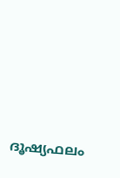ദൂഷ്യഫലം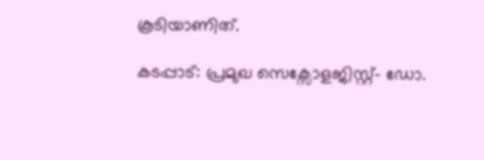കൂടിയാണിത്.

കടപ്പാട്: പ്രമുഖ സെക്സോളജിസ്റ്റ്- ഡോ.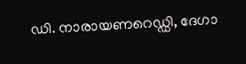ഡി. നാരായണറെഡ്ഡി, ദേഗാ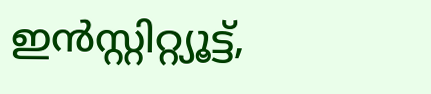ഇന്‍സ്റ്റിറ്റ്യൂട്ട്,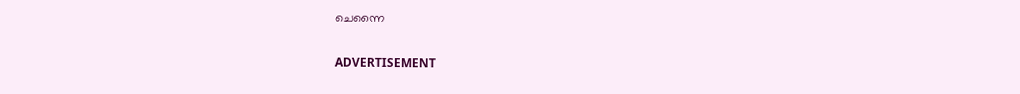ചെന്നൈ

ADVERTISEMENT